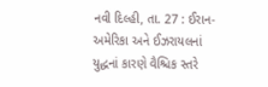નવી દિલ્હી, તા. 27 : ઈરાન-અમેરિકા અને ઈઝરાયલનાં યુદ્ધનાં કારણે વૈશ્ચિક સ્તરે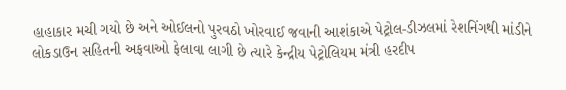હાહાકાર મચી ગયો છે અને ઓઈલનો પુરવઠો ખોરવાઈ જવાની આશંકાએ પેટ્રોલ-ડીઝલમાં રેશનિંગથી માંડીને લોકડાઉન સહિતની અફવાઓ ફેલાવા લાગી છે ત્યારે કેન્દ્રીય પેટ્રોલિયમ મંત્રી હરદીપ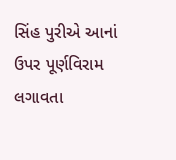સિંહ પુરીએ આનાં ઉપર પૂર્ણવિરામ લગાવતા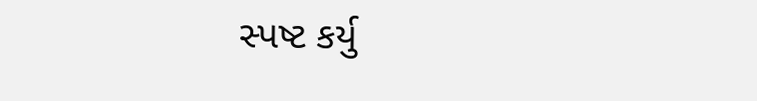સ્પષ્ટ કર્યુ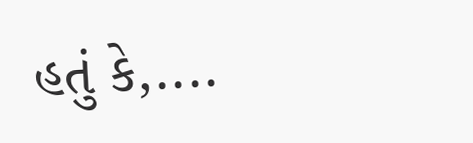હતું કે,....